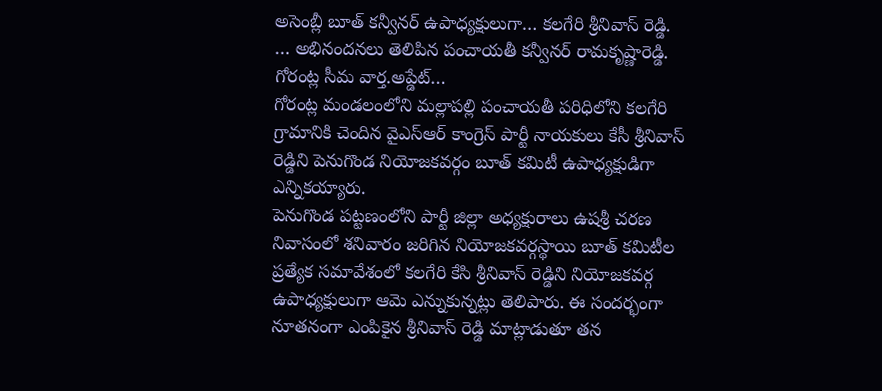అసెంబ్లీ బూత్ కన్వీనర్ ఉపాధ్యక్షులుగా… కలగేరి శ్రీనివాస్ రెడ్డి.
… అభినందనలు తెలిపిన పంచాయతీ కన్వీనర్ రామకృష్ణారెడ్డి.
గోరంట్ల సీమ వార్త.అప్డేట్…
గోరంట్ల మండలంలోని మల్లాపల్లి పంచాయతీ పరిధిలోని కలగేరి గ్రామానికి చెందిన వైఎస్ఆర్ కాంగ్రెస్ పార్టీ నాయకులు కేసీ శ్రీనివాస్ రెడ్డిని పెనుగొండ నియోజకవర్గం బూత్ కమిటీ ఉపాధ్యక్షుడిగా ఎన్నికయ్యారు.
పెనుగొండ పట్టణంలోని పార్టీ జిల్లా అధ్యక్షురాలు ఉషశ్రీ చరణ నివాసంలో శనివారం జరిగిన నియోజకవర్గస్థాయి బూత్ కమిటీల ప్రత్యేక సమావేశంలో కలగేరి కేసి శ్రీనివాస్ రెడ్డిని నియోజకవర్గ ఉపాధ్యక్షులుగా ఆమె ఎన్నుకున్నట్లు తెలిపారు. ఈ సందర్భంగా నూతనంగా ఎంపికైన శ్రీనివాస్ రెడ్డి మాట్లాడుతూ తన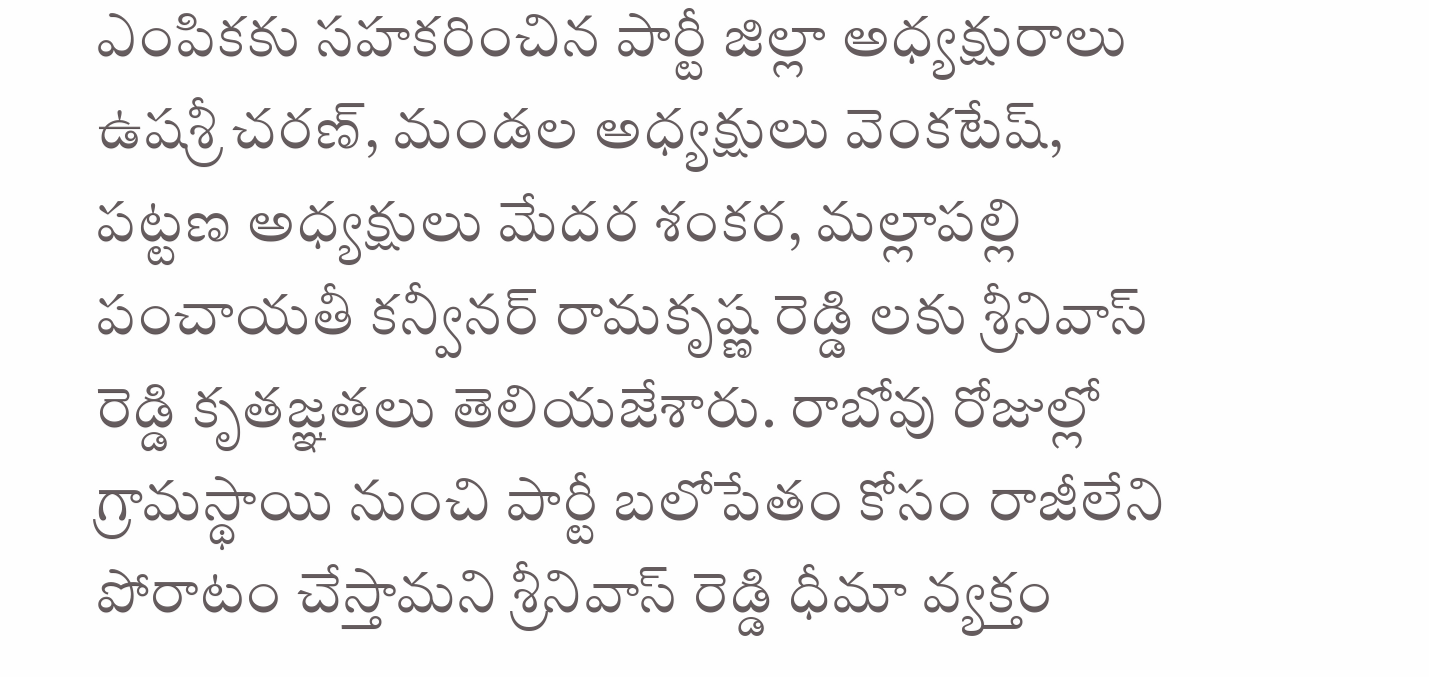ఎంపికకు సహకరించిన పార్టీ జిల్లా అధ్యక్షురాలు ఉషశ్రీ చరణ్, మండల అధ్యక్షులు వెంకటేష్, పట్టణ అధ్యక్షులు మేదర శంకర, మల్లాపల్లి పంచాయతీ కన్వీనర్ రామకృష్ణ రెడ్డి లకు శ్రీనివాస్ రెడ్డి కృతజ్ఞతలు తెలియజేశారు. రాబోవు రోజుల్లో గ్రామస్థాయి నుంచి పార్టీ బలోపేతం కోసం రాజీలేని పోరాటం చేస్తామని శ్రీనివాస్ రెడ్డి ధీమా వ్యక్తం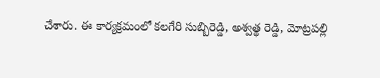చేశారు. ఈ కార్యక్రమంలో కలగేరి సుబ్బిరెడ్డి, అశ్వత్థ రెడ్డి, మోట్రపల్లి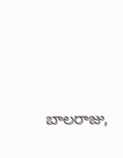బాలరాజు,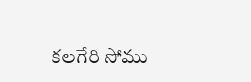కలగేరి సోము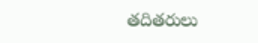తదితరులు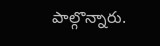పాల్గొన్నారు.